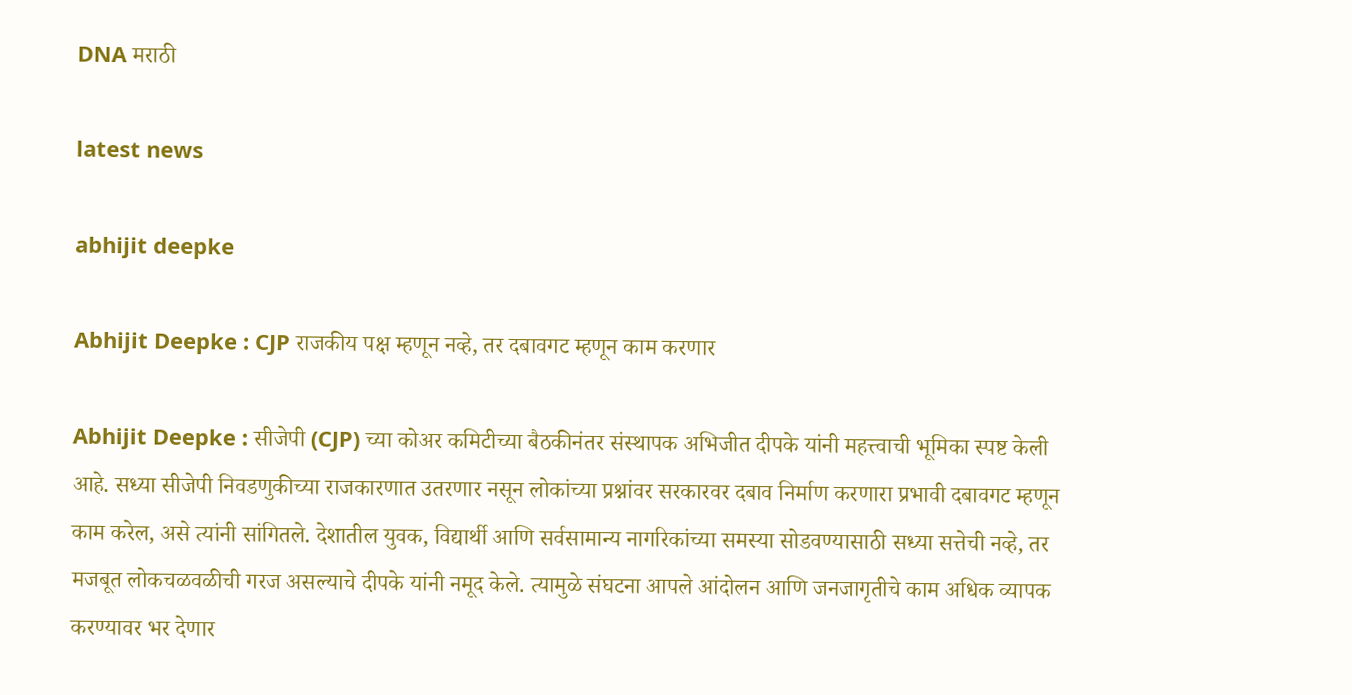DNA मराठी

latest news

abhijit deepke

Abhijit Deepke : CJP राजकीय पक्ष म्हणून नव्हे, तर दबावगट म्हणून काम करणार

Abhijit Deepke : सीजेपी (CJP) च्या कोअर कमिटीच्या बैठकीनंतर संस्थापक अभिजीत दीपके यांनी महत्त्वाची भूमिका स्पष्ट केली आहे. सध्या सीजेपी निवडणुकीच्या राजकारणात उतरणार नसून लोकांच्या प्रश्नांवर सरकारवर दबाव निर्माण करणारा प्रभावी दबावगट म्हणून काम करेल, असे त्यांनी सांगितले. देशातील युवक, विद्यार्थी आणि सर्वसामान्य नागरिकांच्या समस्या सोडवण्यासाठी सध्या सत्तेची नव्हे, तर मजबूत लोकचळवळीची गरज असल्याचे दीपके यांनी नमूद केले. त्यामुळे संघटना आपले आंदोलन आणि जनजागृतीचे काम अधिक व्यापक करण्यावर भर देणार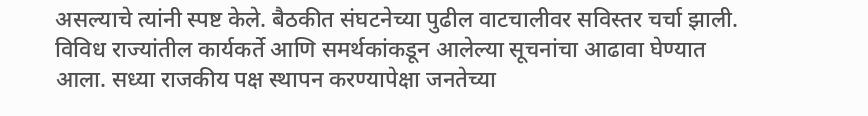असल्याचे त्यांनी स्पष्ट केले. बैठकीत संघटनेच्या पुढील वाटचालीवर सविस्तर चर्चा झाली. विविध राज्यांतील कार्यकर्ते आणि समर्थकांकडून आलेल्या सूचनांचा आढावा घेण्यात आला. सध्या राजकीय पक्ष स्थापन करण्यापेक्षा जनतेच्या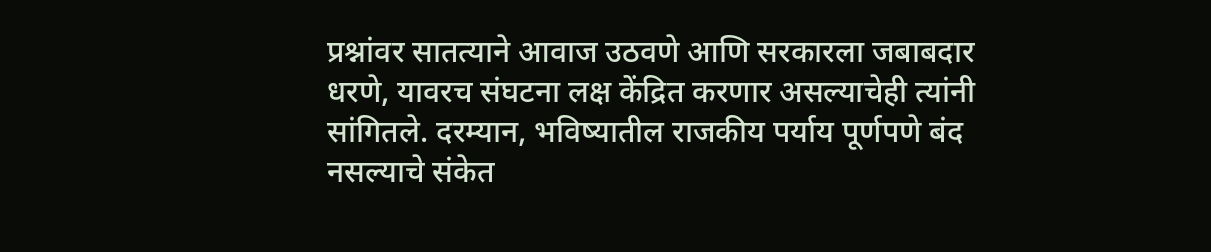प्रश्नांवर सातत्याने आवाज उठवणे आणि सरकारला जबाबदार धरणे, यावरच संघटना लक्ष केंद्रित करणार असल्याचेही त्यांनी सांगितले. दरम्यान, भविष्यातील राजकीय पर्याय पूर्णपणे बंद नसल्याचे संकेत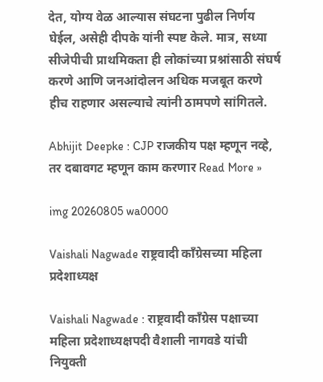देत, योग्य वेळ आल्यास संघटना पुढील निर्णय घेईल, असेही दीपके यांनी स्पष्ट केले. मात्र, सध्या सीजेपीची प्राथमिकता ही लोकांच्या प्रश्नांसाठी संघर्ष करणे आणि जनआंदोलन अधिक मजबूत करणे हीच राहणार असल्याचे त्यांनी ठामपणे सांगितले.

Abhijit Deepke : CJP राजकीय पक्ष म्हणून नव्हे, तर दबावगट म्हणून काम करणार Read More »

img 20260805 wa0000

Vaishali Nagwade राष्ट्रवादी काँग्रेसच्या महिला प्रदेशाध्यक्ष

Vaishali Nagwade : राष्ट्रवादी काँग्रेस पक्षाच्या महिला प्रदेशाध्यक्षपदी वैशाली नागवडे यांची नियुक्ती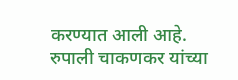करण्यात आली आहे. रुपाली चाकणकर यांच्या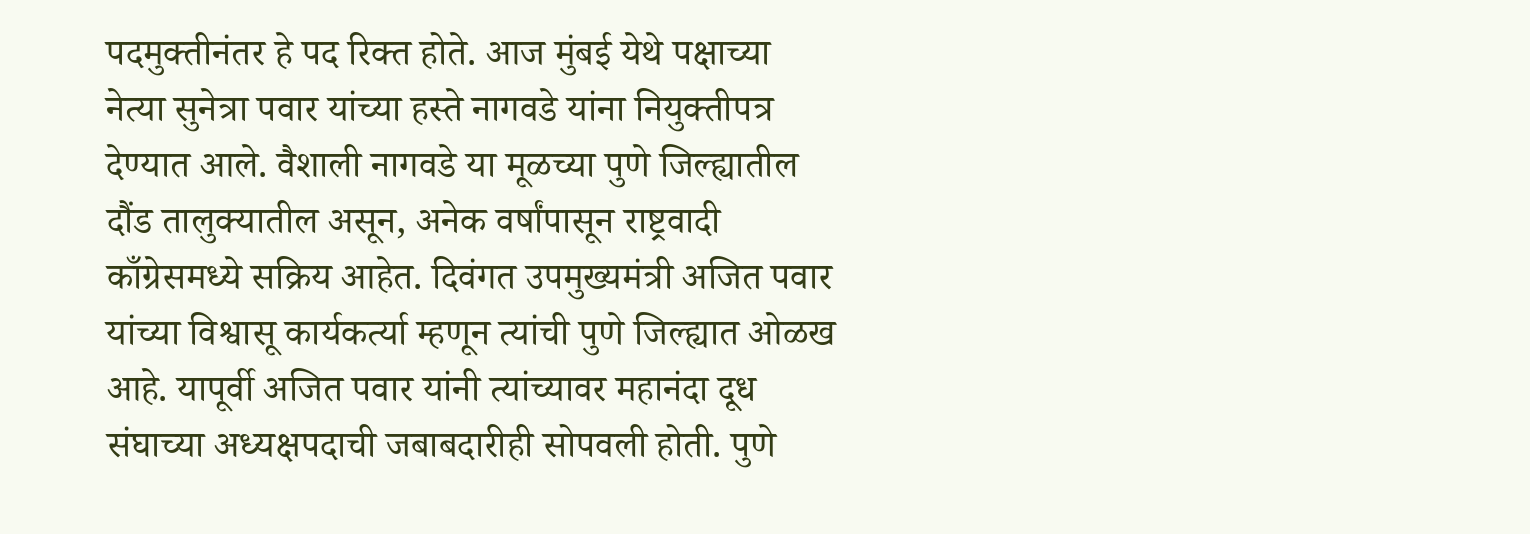पदमुक्तीनंतर हे पद रिक्त होते. आज मुंबई येथे पक्षाच्या नेत्या सुनेत्रा पवार यांच्या हस्ते नागवडे यांना नियुक्तीपत्र देण्यात आले. वैशाली नागवडे या मूळच्या पुणे जिल्ह्यातील दौंड तालुक्यातील असून, अनेक वर्षांपासून राष्ट्रवादी काँग्रेसमध्ये सक्रिय आहेत. दिवंगत उपमुख्यमंत्री अजित पवार यांच्या विश्वासू कार्यकर्त्या म्हणून त्यांची पुणे जिल्ह्यात ओळख आहे. यापूर्वी अजित पवार यांनी त्यांच्यावर महानंदा दूध संघाच्या अध्यक्षपदाची जबाबदारीही सोपवली होती. पुणे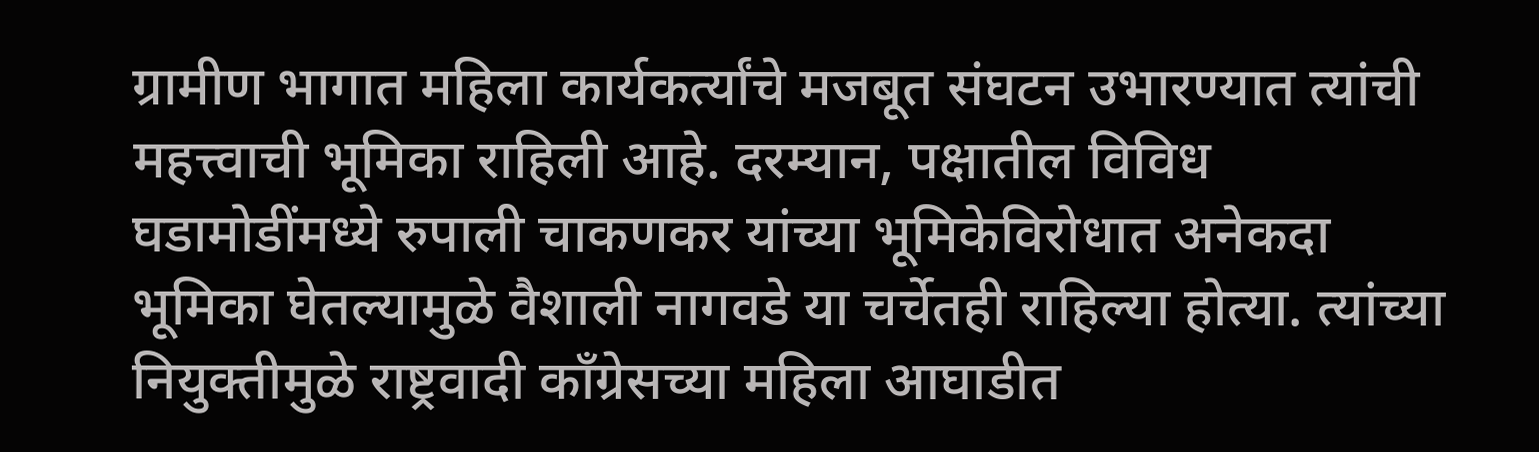ग्रामीण भागात महिला कार्यकर्त्यांचे मजबूत संघटन उभारण्यात त्यांची महत्त्वाची भूमिका राहिली आहे. दरम्यान, पक्षातील विविध घडामोडींमध्ये रुपाली चाकणकर यांच्या भूमिकेविरोधात अनेकदा भूमिका घेतल्यामुळे वैशाली नागवडे या चर्चेतही राहिल्या होत्या. त्यांच्या नियुक्तीमुळे राष्ट्रवादी काँग्रेसच्या महिला आघाडीत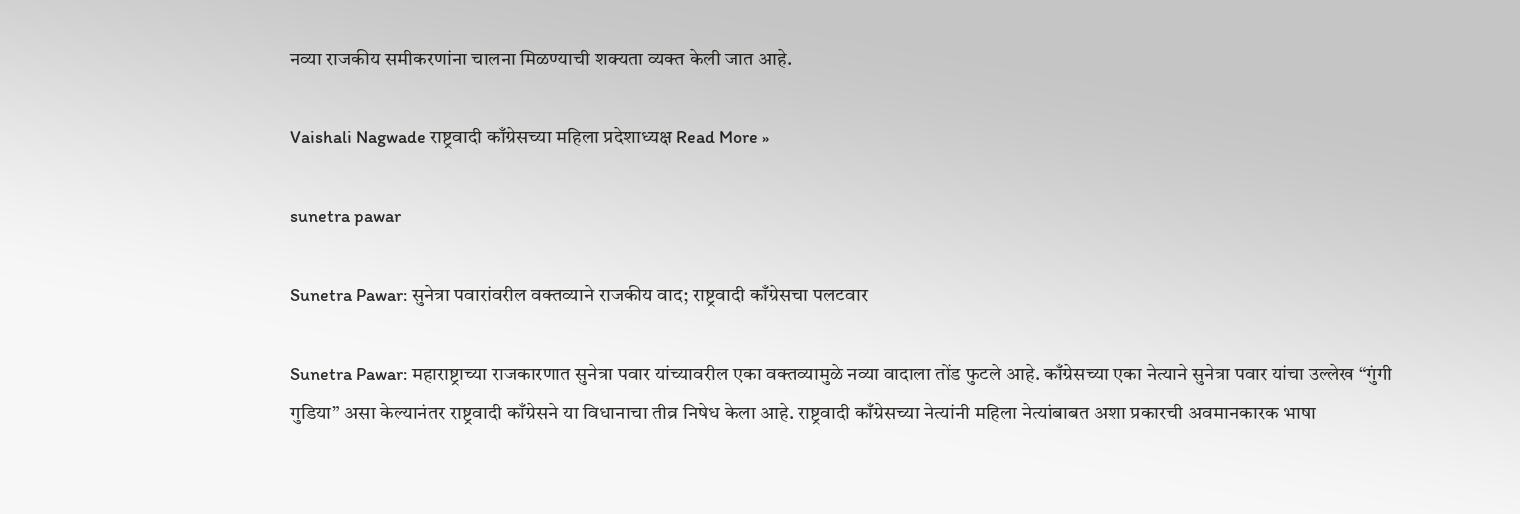नव्या राजकीय समीकरणांना चालना मिळण्याची शक्यता व्यक्त केली जात आहे.

Vaishali Nagwade राष्ट्रवादी काँग्रेसच्या महिला प्रदेशाध्यक्ष Read More »

sunetra pawar

Sunetra Pawar: सुनेत्रा पवारांवरील वक्तव्याने राजकीय वाद; राष्ट्रवादी काँग्रेसचा पलटवार

Sunetra Pawar: महाराष्ट्राच्या राजकारणात सुनेत्रा पवार यांच्यावरील एका वक्तव्यामुळे नव्या वादाला तोंड फुटले आहे. काँग्रेसच्या एका नेत्याने सुनेत्रा पवार यांचा उल्लेख “गुंगी गुडिया” असा केल्यानंतर राष्ट्रवादी काँग्रेसने या विधानाचा तीव्र निषेध केला आहे. राष्ट्रवादी काँग्रेसच्या नेत्यांनी महिला नेत्यांबाबत अशा प्रकारची अवमानकारक भाषा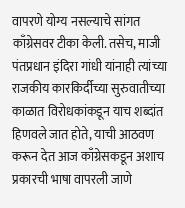वापरणे योग्य नसल्याचे सांगत काँग्रेसवर टीका केली. तसेच, माजी पंतप्रधान इंदिरा गांधी यांनाही त्यांच्या राजकीय कारकिर्दीच्या सुरुवातीच्या काळात विरोधकांकडून याच शब्दांत हिणवले जात होते, याची आठवण करून देत आज काँग्रेसकडून अशाच प्रकारची भाषा वापरली जाणे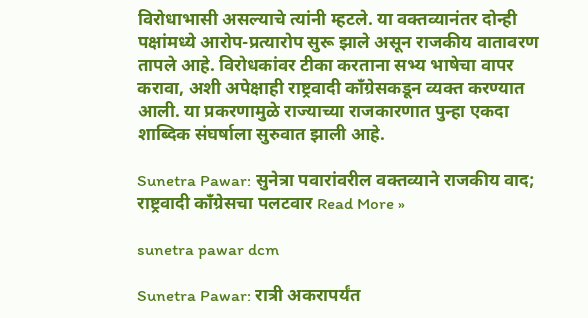विरोधाभासी असल्याचे त्यांनी म्हटले. या वक्तव्यानंतर दोन्ही पक्षांमध्ये आरोप-प्रत्यारोप सुरू झाले असून राजकीय वातावरण तापले आहे. विरोधकांवर टीका करताना सभ्य भाषेचा वापर करावा, अशी अपेक्षाही राष्ट्रवादी काँग्रेसकडून व्यक्त करण्यात आली. या प्रकरणामुळे राज्याच्या राजकारणात पुन्हा एकदा शाब्दिक संघर्षाला सुरुवात झाली आहे.

Sunetra Pawar: सुनेत्रा पवारांवरील वक्तव्याने राजकीय वाद; राष्ट्रवादी काँग्रेसचा पलटवार Read More »

sunetra pawar dcm

Sunetra Pawar: रात्री अकरापर्यंत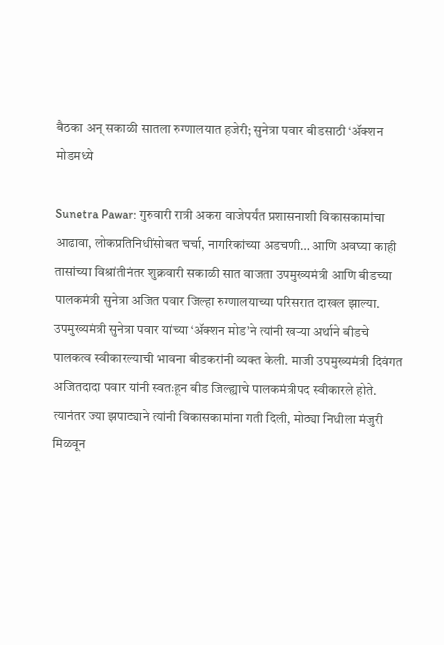बैठका अन् सकाळी सातला रुग्णालयात हजेरी; सुनेत्रा पवार बीडसाठी ‘ॲक्शन मोडमध्ये

Sunetra Pawar: गुरुवारी रात्री अकरा वाजेपर्यंत प्रशासनाशी विकासकामांचा आढावा, लोकप्रतिनिधींसोबत चर्चा, नागरिकांच्या अडचणी… आणि अवघ्या काही तासांच्या विश्रांतीनंतर शुक्रवारी सकाळी सात वाजता उपमुख्यमंत्री आणि बीडच्या पालकमंत्री सुनेत्रा अजित पवार जिल्हा रुग्णालयाच्या परिसरात दाखल झाल्या. उपमुख्यमंत्री सुनेत्रा पवार यांच्या ‘ॲक्शन मोड’ने त्यांनी खऱ्या अर्थाने बीडचे पालकत्व स्वीकारल्याची भावना बीडकरांनी व्यक्त केली. माजी उपमुख्यमंत्री दिवंगत अजितदादा पवार यांनी स्वतःहून बीड जिल्ह्याचे पालकमंत्रीपद स्वीकारले होते. त्यानंतर ज्या झपाट्याने त्यांनी विकासकामांना गती दिली, मोठ्या निधीला मंजुरी मिळवून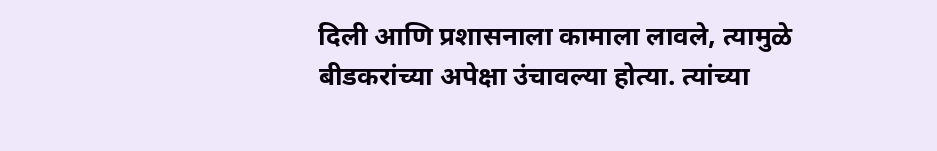दिली आणि प्रशासनाला कामाला लावले, त्यामुळे बीडकरांच्या अपेक्षा उंचावल्या होत्या. त्यांच्या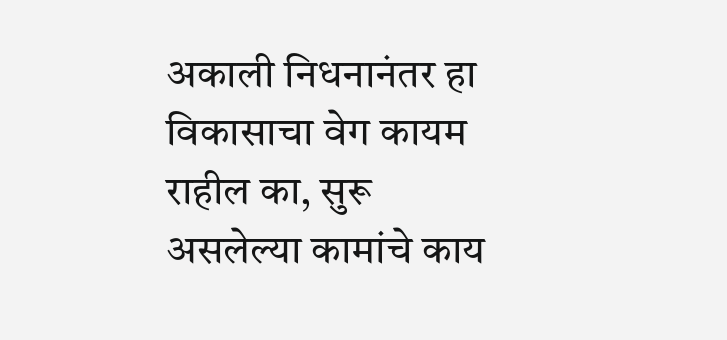अकाली निधनानंतर हा विकासाचा वेग कायम राहील का, सुरू असलेल्या कामांचे काय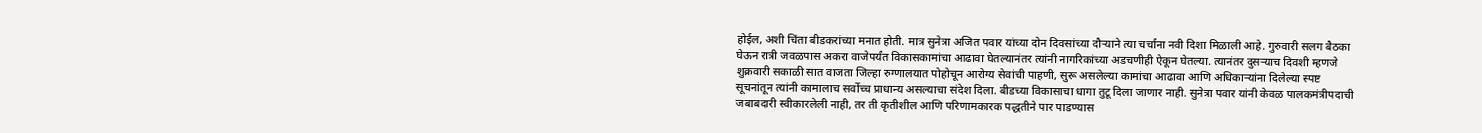होईल, अशी चिंता बीडकरांच्या मनात होती. मात्र सुनेत्रा अजित पवार यांच्या दोन दिवसांच्या दौऱ्याने त्या चर्चांना नवी दिशा मिळाली आहे. गुरुवारी सलग बैठका घेऊन रात्री जवळपास अकरा वाजेपर्यंत विकासकामांचा आढावा घेतल्यानंतर त्यांनी नागरिकांच्या अडचणीही ऐकून घेतल्या. त्यानंतर दुसऱ्याच दिवशी म्हणजे शुक्रवारी सकाळी सात वाजता जिल्हा रुग्णालयात पोहोचून आरोग्य सेवांची पाहणी, सुरू असलेल्या कामांचा आढावा आणि अधिकाऱ्यांना दिलेल्या स्पष्ट सूचनांतून त्यांनी कामालाच सर्वोच्च प्राधान्य असल्याचा संदेश दिला. बीडच्या विकासाचा धागा तुटू दिला जाणार नाही. सुनेत्रा पवार यांनी केवळ पालकमंत्रीपदाची जबाबदारी स्वीकारलेली नाही, तर ती कृतीशील आणि परिणामकारक पद्धतीने पार पाडण्यास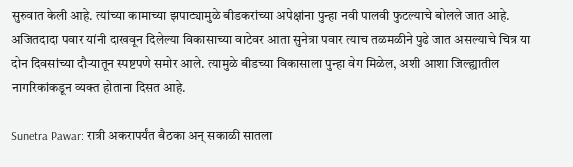सुरुवात केली आहे. त्यांच्या कामाच्या झपाट्यामुळे बीडकरांच्या अपेक्षांना पुन्हा नवी पालवी फुटल्याचे बोलले जात आहे. अजितदादा पवार यांनी दाखवून दिलेल्या विकासाच्या वाटेवर आता सुनेत्रा पवार त्याच तळमळीने पुढे जात असल्याचे चित्र या दोन दिवसांच्या दौऱ्यातून स्पष्टपणे समोर आले. त्यामुळे बीडच्या विकासाला पुन्हा वेग मिळेल, अशी आशा जिल्ह्यातील नागरिकांकडून व्यक्त होताना दिसत आहे.

Sunetra Pawar: रात्री अकरापर्यंत बैठका अन् सकाळी सातला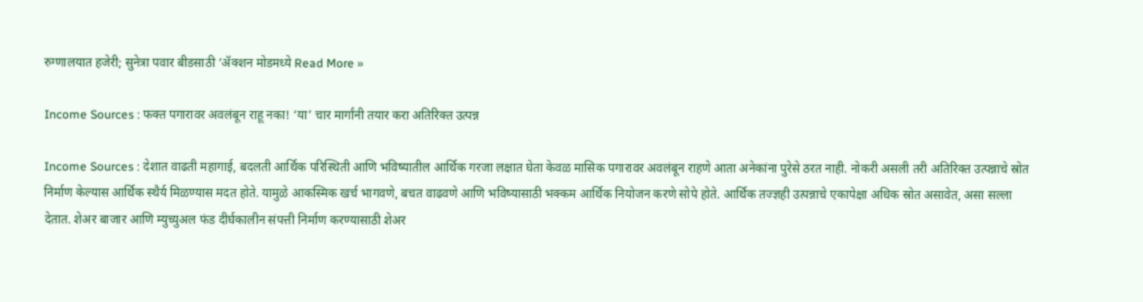रुग्णालयात हजेरी; सुनेत्रा पवार बीडसाठी ‘ॲक्शन मोडमध्ये Read More »

Income Sources : फक्त पगारावर अवलंबून राहू नका! ‘या’ चार मार्गांनी तयार करा अतिरिक्त उत्पन्न

Income Sources : देशात वाढती महागाई, बदलती आर्थिक परिस्थिती आणि भविष्यातील आर्थिक गरजा लक्षात घेता केवळ मासिक पगारावर अवलंबून राहणे आता अनेकांना पुरेसे ठरत नाही. नोकरी असली तरी अतिरिक्त उत्पन्नाचे स्रोत निर्माण केल्यास आर्थिक स्थैर्य मिळण्यास मदत होते. यामुळे आकस्मिक खर्च भागवणे, बचत वाढवणे आणि भविष्यासाठी भक्कम आर्थिक नियोजन करणे सोपे होते. आर्थिक तज्ज्ञही उत्पन्नाचे एकापेक्षा अधिक स्रोत असावेत, असा सल्ला देतात. शेअर बाजार आणि म्युच्युअल फंड दीर्घकालीन संपत्ती निर्माण करण्यासाठी शेअर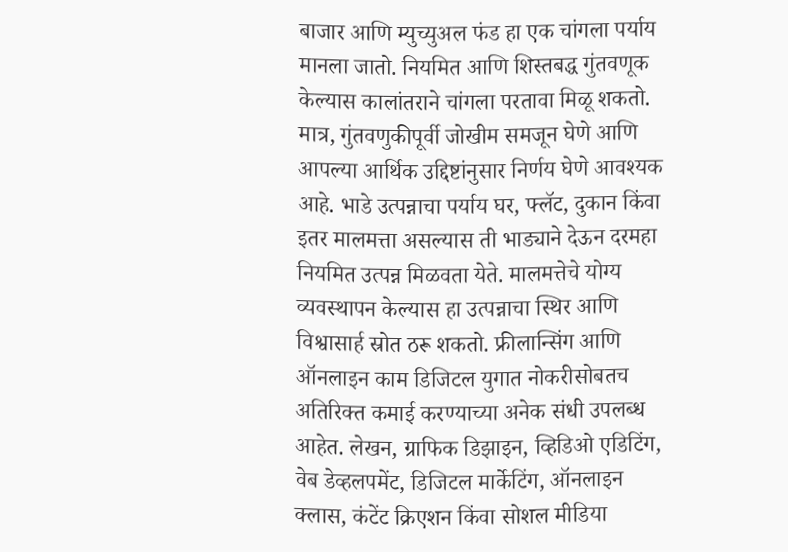बाजार आणि म्युच्युअल फंड हा एक चांगला पर्याय मानला जातो. नियमित आणि शिस्तबद्ध गुंतवणूक केल्यास कालांतराने चांगला परतावा मिळू शकतो. मात्र, गुंतवणुकीपूर्वी जोखीम समजून घेणे आणि आपल्या आर्थिक उद्दिष्टांनुसार निर्णय घेणे आवश्यक आहे. भाडे उत्पन्नाचा पर्याय घर, फ्लॅट, दुकान किंवा इतर मालमत्ता असल्यास ती भाड्याने देऊन दरमहा नियमित उत्पन्न मिळवता येते. मालमत्तेचे योग्य व्यवस्थापन केल्यास हा उत्पन्नाचा स्थिर आणि विश्वासार्ह स्रोत ठरू शकतो. फ्रीलान्सिंग आणि ऑनलाइन काम डिजिटल युगात नोकरीसोबतच अतिरिक्त कमाई करण्याच्या अनेक संधी उपलब्ध आहेत. लेखन, ग्राफिक डिझाइन, व्हिडिओ एडिटिंग, वेब डेव्हलपमेंट, डिजिटल मार्केटिंग, ऑनलाइन क्लास, कंटेंट क्रिएशन किंवा सोशल मीडिया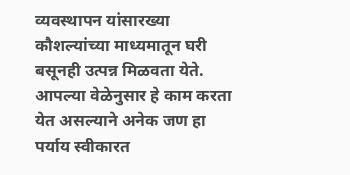व्यवस्थापन यांसारख्या कौशल्यांच्या माध्यमातून घरी बसूनही उत्पन्न मिळवता येते. आपल्या वेळेनुसार हे काम करता येत असल्याने अनेक जण हा पर्याय स्वीकारत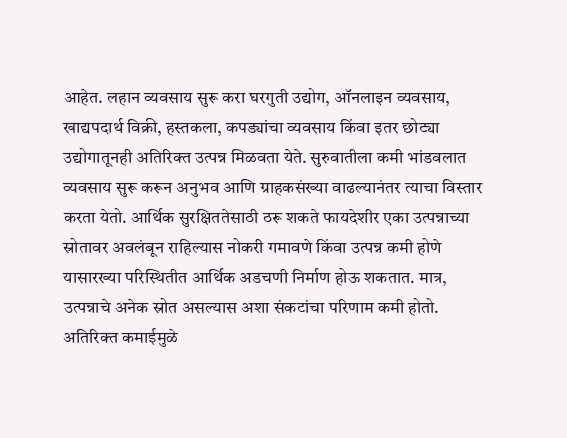आहेत. लहान व्यवसाय सुरू करा घरगुती उद्योग, ऑनलाइन व्यवसाय, खाद्यपदार्थ विक्री, हस्तकला, कपड्यांचा व्यवसाय किंवा इतर छोट्या उद्योगातूनही अतिरिक्त उत्पन्न मिळवता येते. सुरुवातीला कमी भांडवलात व्यवसाय सुरू करून अनुभव आणि ग्राहकसंख्या वाढल्यानंतर त्याचा विस्तार करता येतो. आर्थिक सुरक्षिततेसाठी ठरू शकते फायदेशीर एका उत्पन्नाच्या स्रोतावर अवलंबून राहिल्यास नोकरी गमावणे किंवा उत्पन्न कमी होणे यासारख्या परिस्थितीत आर्थिक अडचणी निर्माण होऊ शकतात. मात्र, उत्पन्नाचे अनेक स्रोत असल्यास अशा संकटांचा परिणाम कमी होतो. अतिरिक्त कमाईमुळे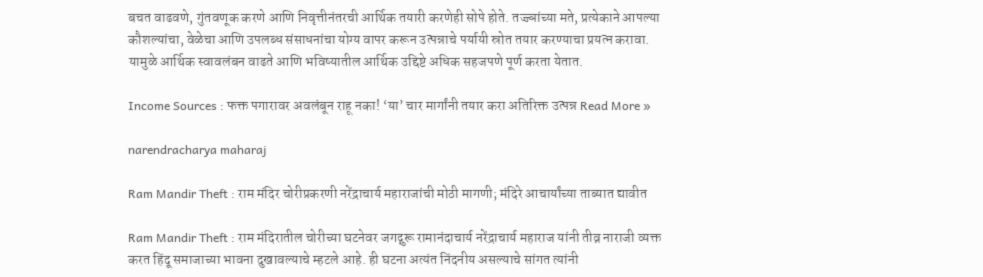बचत वाढवणे, गुंतवणूक करणे आणि निवृत्तीनंतरची आर्थिक तयारी करणेही सोपे होते. तज्ज्ञांच्या मते, प्रत्येकाने आपल्या कौशल्यांचा, वेळेचा आणि उपलब्ध संसाधनांचा योग्य वापर करून उत्पन्नाचे पर्यायी स्रोत तयार करण्याचा प्रयत्न करावा. यामुळे आर्थिक स्वावलंबन वाढते आणि भविष्यातील आर्थिक उद्दिष्टे अधिक सहजपणे पूर्ण करता येतात.

Income Sources : फक्त पगारावर अवलंबून राहू नका! ‘या’ चार मार्गांनी तयार करा अतिरिक्त उत्पन्न Read More »

narendracharya maharaj

Ram Mandir Theft : राम मंदिर चोरीप्रकरणी नरेंद्राचार्य महाराजांची मोठी मागणी; मंदिरे आचार्यांच्या ताब्यात द्यावीत

Ram Mandir Theft : राम मंदिरातील चोरीच्या घटनेवर जगद्गुरू रामानंदाचार्य नरेंद्राचार्य महाराज यांनी तीव्र नाराजी व्यक्त करत हिंदू समाजाच्या भावना दुखावल्याचे म्हटले आहे. ही घटना अत्यंत निंदनीय असल्याचे सांगत त्यांनी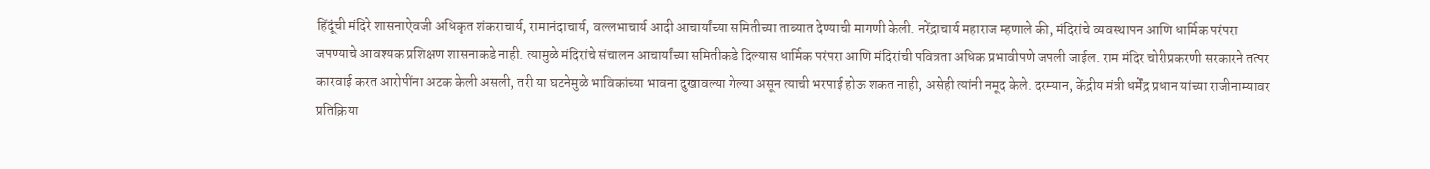हिंदूंची मंदिरे शासनाऐवजी अधिकृत शंकराचार्य, रामानंदाचार्य, वल्लभाचार्य आदी आचार्यांच्या समितीच्या ताब्यात देण्याची मागणी केली. नरेंद्राचार्य महाराज म्हणाले की, मंदिरांचे व्यवस्थापन आणि धार्मिक परंपरा जपण्याचे आवश्यक प्रशिक्षण शासनाकडे नाही. त्यामुळे मंदिरांचे संचालन आचार्यांच्या समितीकडे दिल्यास धार्मिक परंपरा आणि मंदिरांची पवित्रता अधिक प्रभावीपणे जपली जाईल. राम मंदिर चोरीप्रकरणी सरकारने तत्पर कारवाई करत आरोपींना अटक केली असली, तरी या घटनेमुळे भाविकांच्या भावना दुखावल्या गेल्या असून त्याची भरपाई होऊ शकत नाही, असेही त्यांनी नमूद केले. दरम्यान, केंद्रीय मंत्री धर्मेंद्र प्रधान यांच्या राजीनाम्यावर प्रतिक्रिया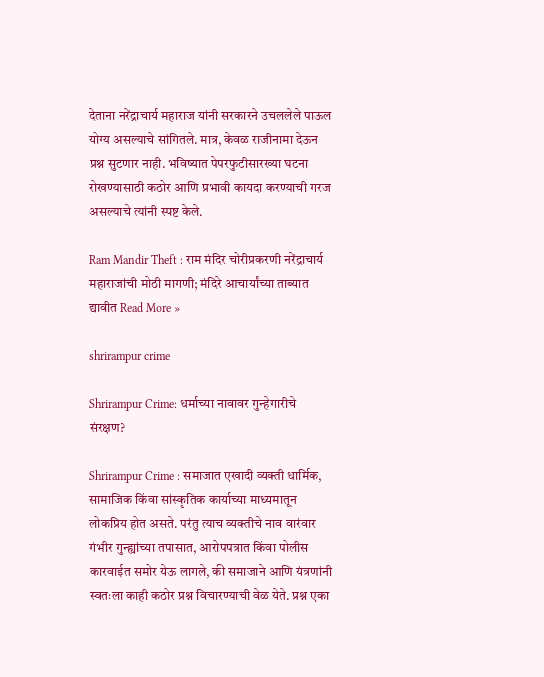देताना नरेंद्राचार्य महाराज यांनी सरकारने उचललेले पाऊल योग्य असल्याचे सांगितले. मात्र, केवळ राजीनामा देऊन प्रश्न सुटणार नाही. भविष्यात पेपरफुटीसारख्या घटना रोखण्यासाठी कठोर आणि प्रभावी कायदा करण्याची गरज असल्याचे त्यांनी स्पष्ट केले.

Ram Mandir Theft : राम मंदिर चोरीप्रकरणी नरेंद्राचार्य महाराजांची मोठी मागणी; मंदिरे आचार्यांच्या ताब्यात द्यावीत Read More »

shrirampur crime

Shrirampur Crime: धर्माच्या नावावर गुन्हेगारीचे संरक्षण?

Shrirampur Crime : समाजात एखादी व्यक्ती धार्मिक, सामाजिक किंवा सांस्कृतिक कार्याच्या माध्यमातून लोकप्रिय होत असते. परंतु त्याच व्यक्तीचे नाव वारंवार गंभीर गुन्ह्यांच्या तपासात, आरोपपत्रात किंवा पोलीस कारवाईत समोर येऊ लागले, की समाजाने आणि यंत्रणांनी स्वतःला काही कठोर प्रश्न विचारण्याची वेळ येते. प्रश्न एका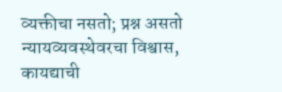व्यक्तीचा नसतो; प्रश्न असतो न्यायव्यवस्थेवरचा विश्वास, कायद्याची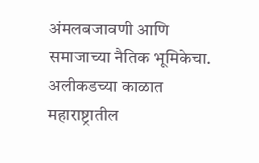अंमलबजावणी आणि समाजाच्या नैतिक भूमिकेचा. अलीकडच्या काळात महाराष्ट्रातील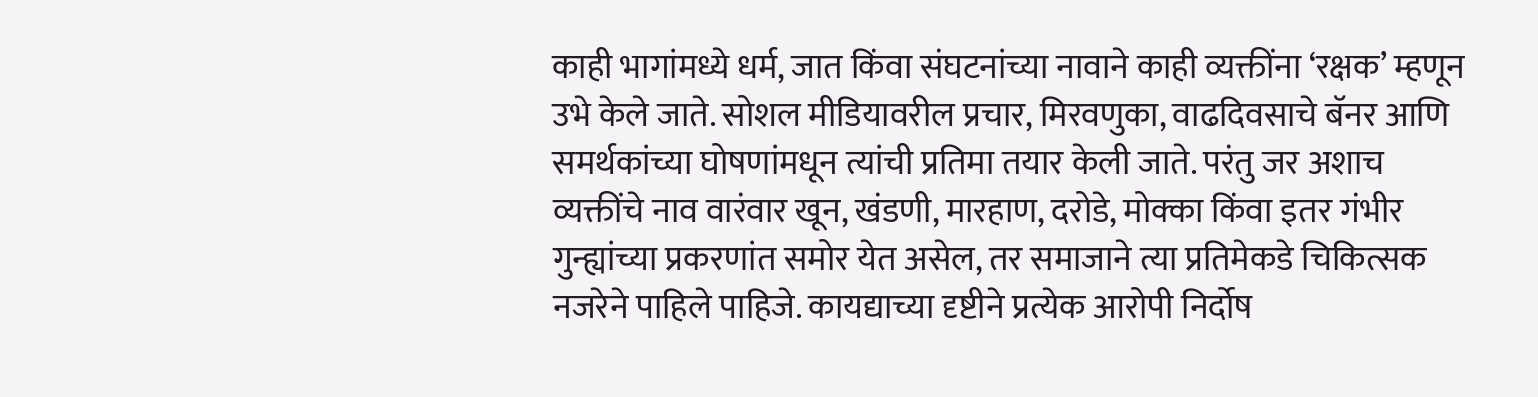काही भागांमध्ये धर्म, जात किंवा संघटनांच्या नावाने काही व्यक्तींना ‘रक्षक’ म्हणून उभे केले जाते. सोशल मीडियावरील प्रचार, मिरवणुका, वाढदिवसाचे बॅनर आणि समर्थकांच्या घोषणांमधून त्यांची प्रतिमा तयार केली जाते. परंतु जर अशाच व्यक्तींचे नाव वारंवार खून, खंडणी, मारहाण, दरोडे, मोक्का किंवा इतर गंभीर गुन्ह्यांच्या प्रकरणांत समोर येत असेल, तर समाजाने त्या प्रतिमेकडे चिकित्सक नजरेने पाहिले पाहिजे. कायद्याच्या दृष्टीने प्रत्येक आरोपी निर्दोष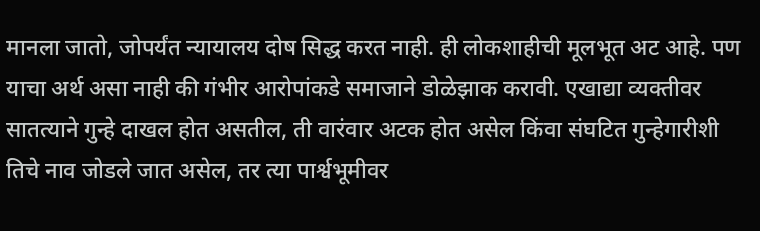मानला जातो, जोपर्यंत न्यायालय दोष सिद्ध करत नाही. ही लोकशाहीची मूलभूत अट आहे. पण याचा अर्थ असा नाही की गंभीर आरोपांकडे समाजाने डोळेझाक करावी. एखाद्या व्यक्तीवर सातत्याने गुन्हे दाखल होत असतील, ती वारंवार अटक होत असेल किंवा संघटित गुन्हेगारीशी तिचे नाव जोडले जात असेल, तर त्या पार्श्वभूमीवर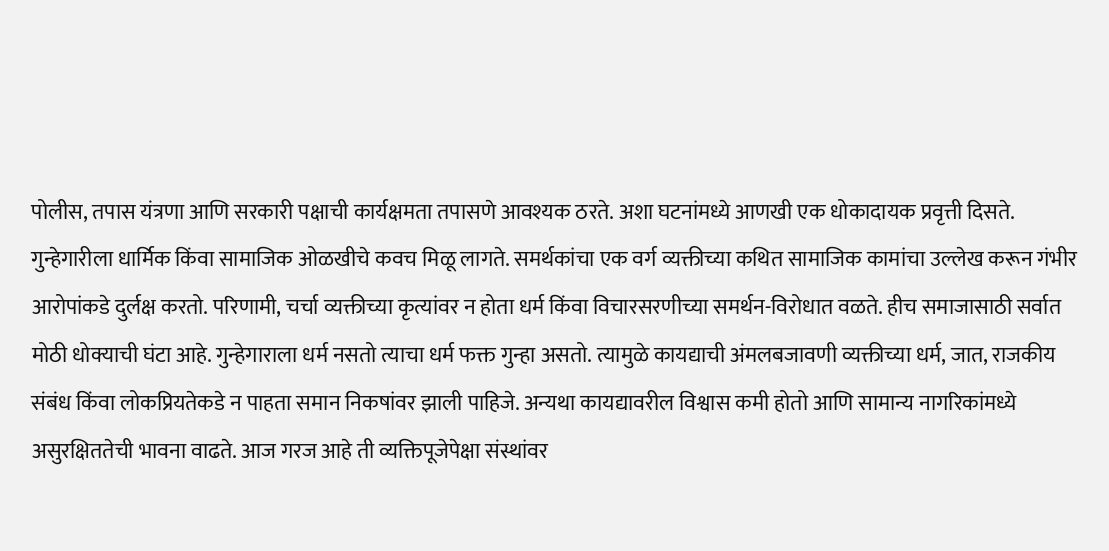पोलीस, तपास यंत्रणा आणि सरकारी पक्षाची कार्यक्षमता तपासणे आवश्यक ठरते. अशा घटनांमध्ये आणखी एक धोकादायक प्रवृत्ती दिसते. गुन्हेगारीला धार्मिक किंवा सामाजिक ओळखीचे कवच मिळू लागते. समर्थकांचा एक वर्ग व्यक्तीच्या कथित सामाजिक कामांचा उल्लेख करून गंभीर आरोपांकडे दुर्लक्ष करतो. परिणामी, चर्चा व्यक्तीच्या कृत्यांवर न होता धर्म किंवा विचारसरणीच्या समर्थन-विरोधात वळते. हीच समाजासाठी सर्वात मोठी धोक्याची घंटा आहे. गुन्हेगाराला धर्म नसतो त्याचा धर्म फक्त गुन्हा असतो. त्यामुळे कायद्याची अंमलबजावणी व्यक्तीच्या धर्म, जात, राजकीय संबंध किंवा लोकप्रियतेकडे न पाहता समान निकषांवर झाली पाहिजे. अन्यथा कायद्यावरील विश्वास कमी होतो आणि सामान्य नागरिकांमध्ये असुरक्षिततेची भावना वाढते. आज गरज आहे ती व्यक्तिपूजेपेक्षा संस्थांवर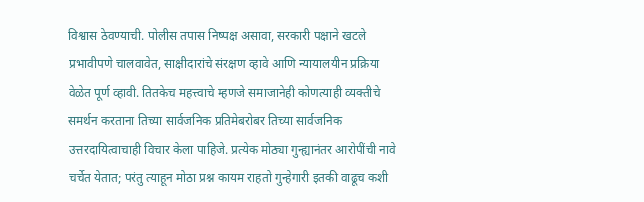विश्वास ठेवण्याची. पोलीस तपास निष्पक्ष असावा, सरकारी पक्षाने खटले प्रभावीपणे चालवावेत, साक्षीदारांचे संरक्षण व्हावे आणि न्यायालयीन प्रक्रिया वेळेत पूर्ण व्हावी. तितकेच महत्त्वाचे म्हणजे समाजानेही कोणत्याही व्यक्तीचे समर्थन करताना तिच्या सार्वजनिक प्रतिमेबरोबर तिच्या सार्वजनिक उत्तरदायित्वाचाही विचार केला पाहिजे. प्रत्येक मोठ्या गुन्ह्यानंतर आरोपींची नावे चर्चेत येतात; परंतु त्याहून मोठा प्रश्न कायम राहतो गुन्हेगारी इतकी वाढूच कशी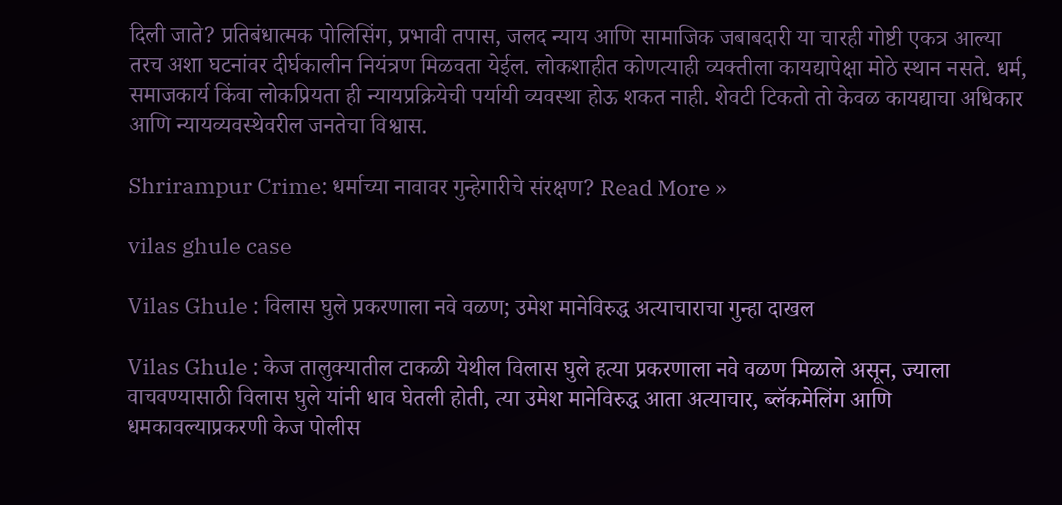दिली जाते? प्रतिबंधात्मक पोलिसिंग, प्रभावी तपास, जलद न्याय आणि सामाजिक जबाबदारी या चारही गोष्टी एकत्र आल्या तरच अशा घटनांवर दीर्घकालीन नियंत्रण मिळवता येईल. लोकशाहीत कोणत्याही व्यक्तीला कायद्यापेक्षा मोठे स्थान नसते. धर्म, समाजकार्य किंवा लोकप्रियता ही न्यायप्रक्रियेची पर्यायी व्यवस्था होऊ शकत नाही. शेवटी टिकतो तो केवळ कायद्याचा अधिकार आणि न्यायव्यवस्थेवरील जनतेचा विश्वास.

Shrirampur Crime: धर्माच्या नावावर गुन्हेगारीचे संरक्षण? Read More »

vilas ghule case

Vilas Ghule : विलास घुले प्रकरणाला नवे वळण; उमेश मानेविरुद्ध अत्याचाराचा गुन्हा दाखल

Vilas Ghule : केज तालुक्यातील टाकळी येथील विलास घुले हत्या प्रकरणाला नवे वळण मिळाले असून, ज्याला वाचवण्यासाठी विलास घुले यांनी धाव घेतली होती, त्या उमेश मानेविरुद्ध आता अत्याचार, ब्लॅकमेलिंग आणि धमकावल्याप्रकरणी केज पोलीस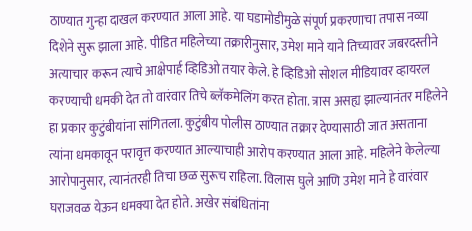ठाण्यात गुन्हा दाखल करण्यात आला आहे. या घडामोडीमुळे संपूर्ण प्रकरणाचा तपास नव्या दिशेने सुरू झाला आहे. पीडित महिलेच्या तक्रारीनुसार, उमेश माने याने तिच्यावर जबरदस्तीने अत्याचार करून त्याचे आक्षेपार्ह व्हिडिओ तयार केले. हे व्हिडिओ सोशल मीडियावर व्हायरल करण्याची धमकी देत तो वारंवार तिचे ब्लॅकमेलिंग करत होता. त्रास असह्य झाल्यानंतर महिलेने हा प्रकार कुटुंबीयांना सांगितला. कुटुंबीय पोलीस ठाण्यात तक्रार देण्यासाठी जात असताना त्यांना धमकावून परावृत्त करण्यात आल्याचाही आरोप करण्यात आला आहे. महिलेने केलेल्या आरोपानुसार, त्यानंतरही तिचा छळ सुरूच राहिला. विलास घुले आणि उमेश माने हे वारंवार घराजवळ येऊन धमक्या देत होते. अखेर संबंधितांना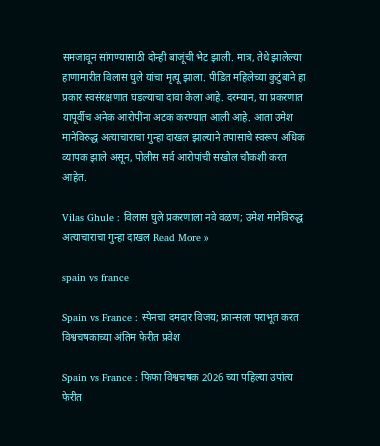समजावून सांगण्यासाठी दोन्ही बाजूंची भेट झाली. मात्र, तेथे झालेल्या हाणामारीत विलास घुले यांचा मृत्यू झाला. पीडित महिलेच्या कुटुंबाने हा प्रकार स्वसंरक्षणात घडल्याचा दावा केला आहे. दरम्यान, या प्रकरणात यापूर्वीच अनेक आरोपींना अटक करण्यात आली आहे. आता उमेश मानेविरुद्ध अत्याचाराचा गुन्हा दाखल झाल्याने तपासाचे स्वरूप अधिक व्यापक झाले असून, पोलीस सर्व आरोपांची सखोल चौकशी करत आहेत.

Vilas Ghule : विलास घुले प्रकरणाला नवे वळण; उमेश मानेविरुद्ध अत्याचाराचा गुन्हा दाखल Read More »

spain vs france

Spain vs France : स्पेनचा दमदार विजय; फ्रान्सला पराभूत करत विश्वचषकाच्या अंतिम फेरीत प्रवेश

Spain vs France : फिफा विश्वचषक 2026 च्या पहिल्या उपांत्य फेरीत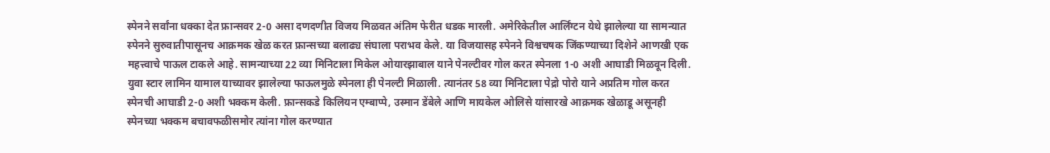स्पेनने सर्वांना धक्का देत फ्रान्सवर 2-0 असा दणदणीत विजय मिळवत अंतिम फेरीत धडक मारली. अमेरिकेतील आर्लिंग्टन येथे झालेल्या या सामन्यात स्पेनने सुरुवातीपासूनच आक्रमक खेळ करत फ्रान्सच्या बलाढ्य संघाला पराभव केले. या विजयासह स्पेनने विश्वचषक जिंकण्याच्या दिशेने आणखी एक महत्त्वाचे पाऊल टाकले आहे. सामन्याच्या 22 व्या मिनिटाला मिकेल ओयारझाबाल याने पेनल्टीवर गोल करत स्पेनला 1-0 अशी आघाडी मिळवून दिली. युवा स्टार लामिन यामाल याच्यावर झालेल्या फाऊलमुळे स्पेनला ही पेनल्टी मिळाली. त्यानंतर 58 व्या मिनिटाला पेद्रो पोरो याने अप्रतिम गोल करत स्पेनची आघाडी 2-0 अशी भक्कम केली. फ्रान्सकडे किलियन एम्बाप्पे, उस्मान डेंबेले आणि मायकेल ओलिसे यांसारखे आक्रमक खेळाडू असूनही स्पेनच्या भक्कम बचावफळीसमोर त्यांना गोल करण्यात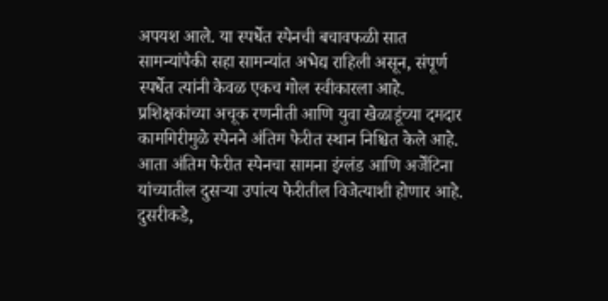अपयश आले. या स्पर्धेत स्पेनची बचावफळी सात सामन्यांपैकी सहा सामन्यांत अभेद्य राहिली असून, संपूर्ण स्पर्धेत त्यांनी केवळ एकच गोल स्वीकारला आहे. प्रशिक्षकांच्या अचूक रणनीती आणि युवा खेळाडूंच्या दमदार कामगिरीमुळे स्पेनने अंतिम फेरीत स्थान निश्चित केले आहे. आता अंतिम फेरीत स्पेनचा सामना इंग्लंड आणि अर्जेंटिना यांच्यातील दुसऱ्या उपांत्य फेरीतील विजेत्याशी होणार आहे. दुसरीकडे,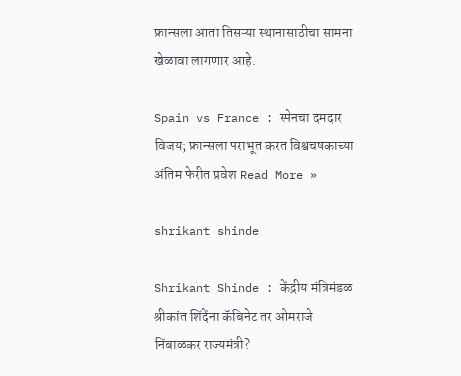फ्रान्सला आता तिसऱ्या स्थानासाठीचा सामना खेळावा लागणार आहे.

Spain vs France : स्पेनचा दमदार विजय; फ्रान्सला पराभूत करत विश्वचषकाच्या अंतिम फेरीत प्रवेश Read More »

shrikant shinde

Shrikant Shinde : केंद्रीय मंत्रिमंडळ श्रीकांत शिंदेंना कॅबिनेट तर ओमराजे निंबाळकर राज्यमंत्री?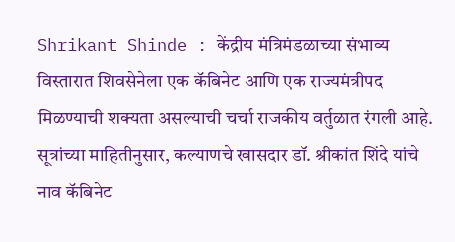Shrikant Shinde : केंद्रीय मंत्रिमंडळाच्या संभाव्य विस्तारात शिवसेनेला एक कॅबिनेट आणि एक राज्यमंत्रीपद मिळण्याची शक्यता असल्याची चर्चा राजकीय वर्तुळात रंगली आहे. सूत्रांच्या माहितीनुसार, कल्याणचे खासदार डॉ. श्रीकांत शिंदे यांचे नाव कॅबिनेट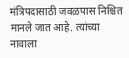मंत्रिपदासाठी जवळपास निश्चित मानले जात आहे. त्यांच्या नावाला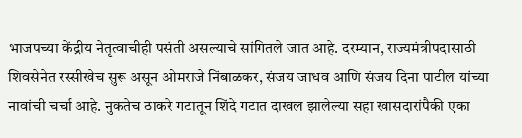भाजपच्या केंद्रीय नेतृत्वाचीही पसंती असल्याचे सांगितले जात आहे. दरम्यान, राज्यमंत्रीपदासाठी शिवसेनेत रस्सीखेच सुरू असून ओमराजे निंबाळकर, संजय जाधव आणि संजय दिना पाटील यांच्या नावांची चर्चा आहे. नुकतेच ठाकरे गटातून शिंदे गटात दाखल झालेल्या सहा खासदारांपैकी एका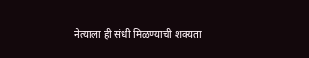नेत्याला ही संधी मिळण्याची शक्यता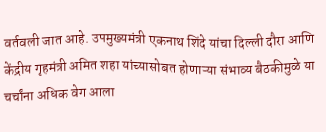वर्तवली जात आहे. उपमुख्यमंत्री एकनाथ शिंदे यांचा दिल्ली दौरा आणि केंद्रीय गृहमंत्री अमित शहा यांच्यासोबत होणाऱ्या संभाव्य बैठकीमुळे या चर्चांना अधिक वेग आला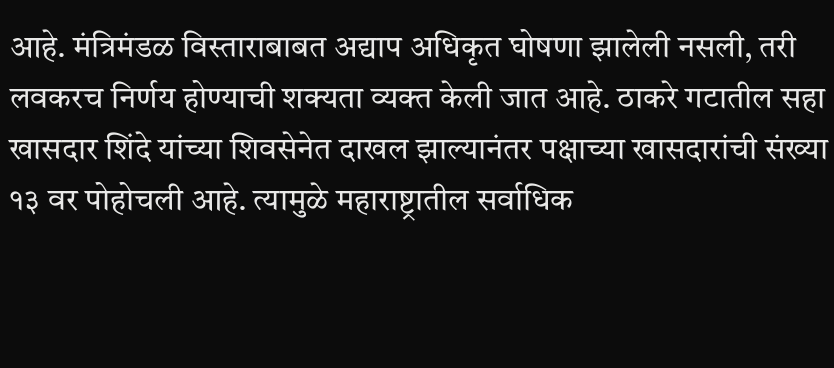आहे. मंत्रिमंडळ विस्ताराबाबत अद्याप अधिकृत घोषणा झालेली नसली, तरी लवकरच निर्णय होण्याची शक्यता व्यक्त केली जात आहे. ठाकरे गटातील सहा खासदार शिंदे यांच्या शिवसेनेत दाखल झाल्यानंतर पक्षाच्या खासदारांची संख्या १३ वर पोहोचली आहे. त्यामुळे महाराष्ट्रातील सर्वाधिक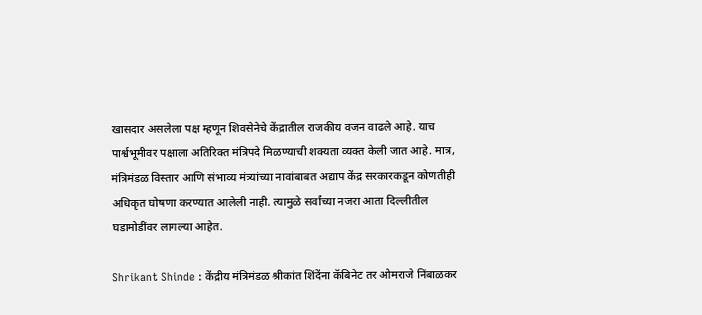खासदार असलेला पक्ष म्हणून शिवसेनेचे केंद्रातील राजकीय वजन वाढले आहे. याच पार्श्वभूमीवर पक्षाला अतिरिक्त मंत्रिपदे मिळण्याची शक्यता व्यक्त केली जात आहे. मात्र, मंत्रिमंडळ विस्तार आणि संभाव्य मंत्र्यांच्या नावांबाबत अद्याप केंद्र सरकारकडून कोणतीही अधिकृत घोषणा करण्यात आलेली नाही. त्यामुळे सर्वांच्या नजरा आता दिल्लीतील घडामोडींवर लागल्या आहेत.

Shrikant Shinde : केंद्रीय मंत्रिमंडळ श्रीकांत शिंदेंना कॅबिनेट तर ओमराजे निंबाळकर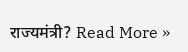राज्यमंत्री? Read More »